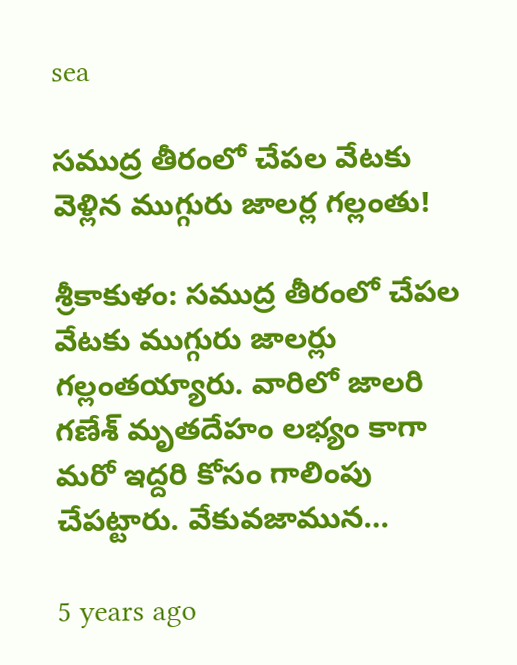sea

సముద్ర తీరంలో చేపల వేటకు వెళ్లిన ముగ్గురు జాలర్ల గల్లంతు!

శ్రీకాకుళం: సముద్ర తీరంలో చేపల వేటకు ముగ్గురు జాలర్లు గల్లంతయ్యారు. వారిలో జాలరి గణేశ్‌ మృతదేహం లభ్యం కాగా మరో ఇద్దరి కోసం గాలింపు చేపట్టారు. వేకువజామున…

5 years ago